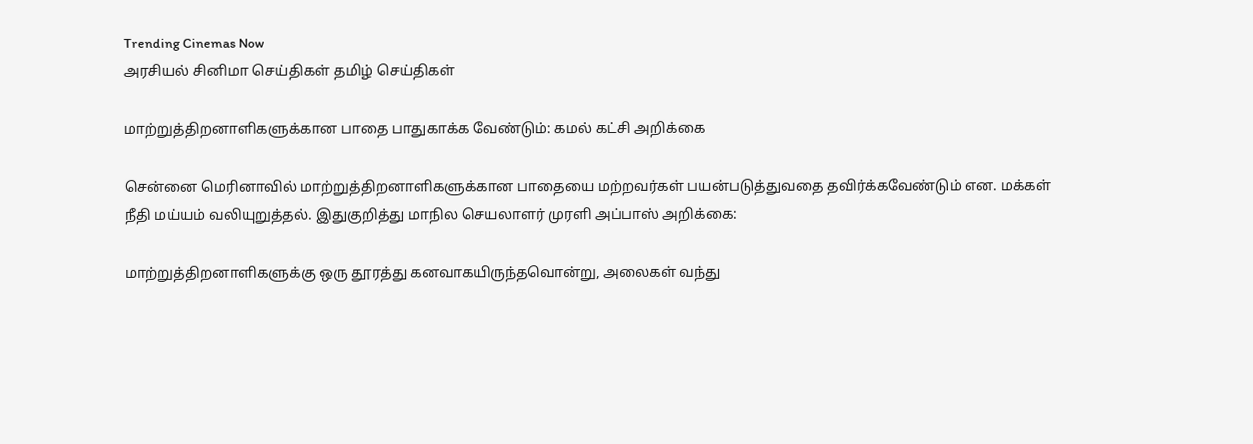Trending Cinemas Now
அரசியல் சினிமா செய்திகள் தமிழ் செய்திகள்

மாற்றுத்திறனாளிகளுக்கான பாதை பாதுகாக்க வேண்டும்: கமல் கட்சி அறிக்கை

சென்னை மெரினாவில் மாற்றுத்திறனாளிகளுக்கான பாதையை மற்றவர்கள் பயன்படுத்துவதை தவிர்க்கவேண்டும் என. மக்கள் நீதி மய்யம் வலியுறுத்தல். இதுகுறித்து மாநில செயலாளர் முரளி அப்பாஸ் அறிக்கை:

மாற்றுத்திறனாளிகளுக்கு ஒரு தூரத்து கனவாகயிருந்தவொன்று, அலைகள் வந்து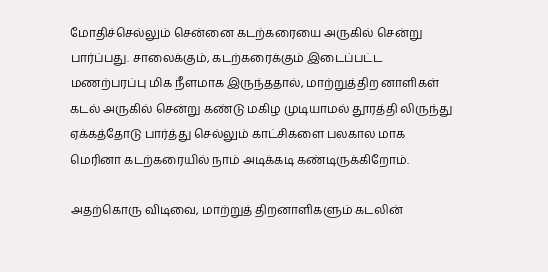மோதிச்செல்லும் சென்னை கடற்கரையை அருகில் சென்று பார்ப்பது. சாலைக்கும், கடற்கரைக்கும் இடைப்பட்ட மணற்பரப்பு மிக நீளமாக இருந்ததால், மாற்றுத்திற னாளிகள் கடல் அருகில் சென்று கண்டு மகிழ முடியாமல் தூரத்தி லிருந்து ஏக்கத்தோடு பார்த்து செல்லும் காட்சிகளை பலகால மாக மெரினா கடற்கரையில் நாம் அடிக்கடி கண்டிருக்கிறோம்.

அதற்கொரு விடிவை, மாற்றுத் திறனாளிகளும் கடலின்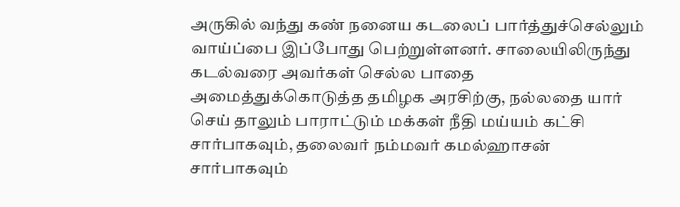அருகில் வந்து கண் நனைய கடலைப் பார்த்துச்செல்லும் வாய்ப்பை இப்போது பெற்றுள்ளனர். சாலையிலிருந்து கடல்வரை அவர்கள் செல்ல பாதை அமைத்துக்கொடுத்த தமிழக அரசிற்கு, நல்லதை யார் செய் தாலும் பாராட்டும் மக்கள் நீதி மய்யம் கட்சி சார்பாகவும், தலைவர் நம்மவர் கமல்ஹாசன் சார்பாகவும்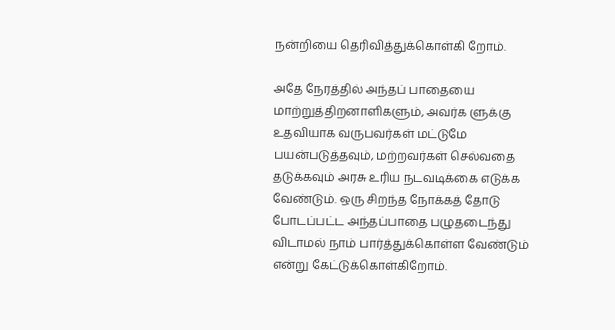நன்றியை தெரிவித்துக்கொள்கி றோம்.

அதே நேரத்தில் அந்தப் பாதையை மாற்றுத்திறனாளிகளும், அவர்க ளுக்கு உதவியாக வருபவர்கள் மட்டுமே பயன்படுத்தவும், மற்றவர்கள் செல்வதை தடுக்கவும் அரசு உரிய நடவடிக்கை எடுக்க வேண்டும். ஒரு சிறந்த நோக்கத் தோடு போடப்பட்ட அந்தப்பாதை பழுதடைந்து விடாமல் நாம் பார்த்துக்கொள்ள வேண்டும் என்று கேட்டுக்கொள்கிறோம்.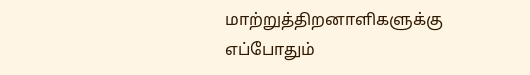மாற்றுத்திறனாளிகளுக்கு எப்போதும்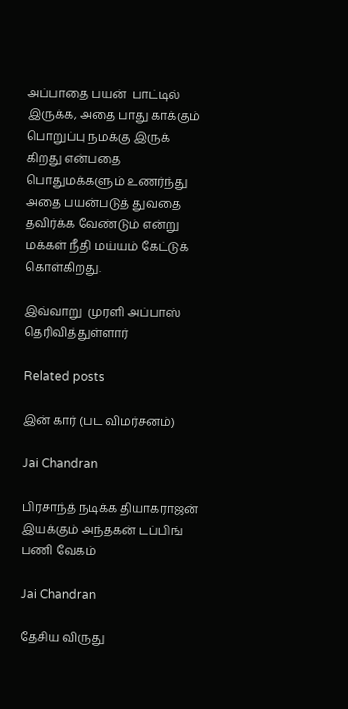அப்பாதை பயன்  பாட்டில் இருக்க, அதை பாது காக்கும் பொறுப்பு நமக்கு இருக் கிறது என்பதை பொதுமக்களும் உணர்ந்து அதை பயன்படுத் துவதை தவிர்க்க வேண்டும் என்று மக்கள் நீதி மய்யம் கேட்டுக் கொள்கிறது.

இவ்வாறு  முரளி அப்பாஸ் தெரிவித்துள்ளார்

Related posts

இன் கார் (பட விமர்சனம்)

Jai Chandran

பிரசாந்த் நடிக்க தியாகராஜன் இயக்கும் அந்தகன் டப்பிங் பணி வேகம்

Jai Chandran

தேசிய விருது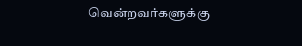வென்றவர்களுக்கு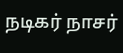நடிகர் நாசர்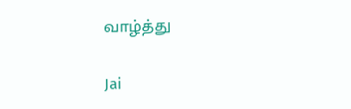வாழ்த்து

Jai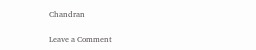Chandran

Leave a Comment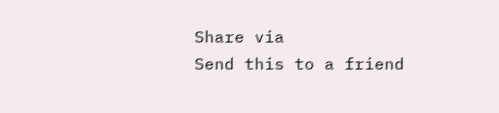Share via
Send this to a friend